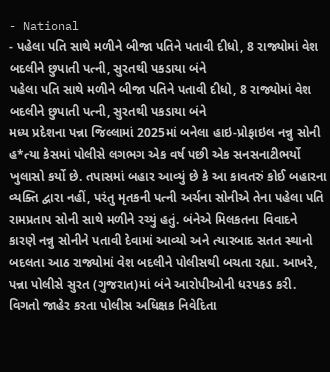- National
- પહેલા પતિ સાથે મળીને બીજા પતિને પતાવી દીધો, 8 રાજ્યોમાં વેશ બદલીને છુપાતી પત્ની, સુરતથી પકડાયા બંને
પહેલા પતિ સાથે મળીને બીજા પતિને પતાવી દીધો, 8 રાજ્યોમાં વેશ બદલીને છુપાતી પત્ની, સુરતથી પકડાયા બંને
મધ્ય પ્રદેશના પન્ના જિલ્લામાં 2025માં બનેલા હાઇ-પ્રોફાઇલ નન્નુ સોની હ*ત્યા કેસમાં પોલીસે લગભગ એક વર્ષ પછી એક સનસનાટીભર્યો ખુલાસો કર્યો છે. તપાસમાં બહાર આવ્યું છે કે આ કાવતરું કોઈ બહારના વ્યક્તિ દ્વારા નહીં, પરંતુ મૃતકની પત્ની અર્ચના સોનીએ તેના પહેલા પતિ રામપ્રતાપ સોની સાથે મળીને રચ્યું હતું. બંનેએ મિલકતના વિવાદને કારણે નન્નુ સોનીને પતાવી દેવામાં આવ્યો અને ત્યારબાદ સતત સ્થાનો બદલતા આઠ રાજ્યોમાં વેશ બદલીને પોલીસથી બચતા રહ્યા. આખરે, પન્ના પોલીસે સુરત (ગુજરાત)માં બંને આરોપીઓની ધરપકડ કરી.
વિગતો જાહેર કરતા પોલીસ અધિક્ષક નિવેદિતા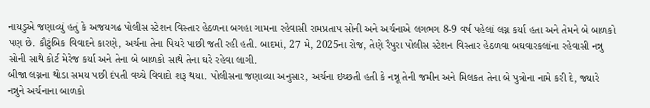નાયડુએ જણાવ્યું હતું કે અજયગઢ પોલીસ સ્ટેશન વિસ્તાર હેઠળના બગહા ગામના રહેવાસી રામપ્રતાપ સોની અને અર્ચનાએ લગભગ 8-9 વર્ષ પહેલાં લગ્ન કર્યા હતા અને તેમને બે બાળકો પણ છે. કૌટુંબિક વિવાદને કારણે, અર્ચના તેના પિયરે પાછી જતી રહી હતી. બાદમાં, 27 મે, 2025ના રોજ, તેણે રૈપુરા પોલીસ સ્ટેશન વિસ્તાર હેઠળવા બઘવારકલાંના રહેવાસી નન્નુ સોની સાથે કોર્ટ મેરેજ કર્યા અને તેના બે બાળકો સાથે તેના ઘરે રહેવા લાગી.
બીજા લગ્નના થોડા સમય પછી દંપતી વચ્ચે વિવાદો શરૂ થયા. પોલીસના જણાવ્યા અનુસાર, અર્ચના ઇચ્છતી હતી કે નન્નૂ તેની જમીન અને મિલકત તેના બે પુત્રોના નામે કરી દે, જ્યારે નન્નુને અર્ચનાના બાળકો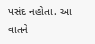પસંદ નહોતા. આ વાતને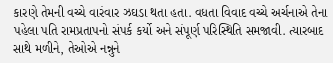કારણે તેમની વચ્ચે વારંવાર ઝઘડા થતા હતા. વધતા વિવાદ વચ્ચે અર્ચનાએ તેના પહેલા પતિ રામપ્રતાપનો સંપર્ક કર્યો અને સંપૂર્ણ પરિસ્થિતિ સમજાવી. ત્યારબાદ સાથે મળીને, તેઓએ નન્નુને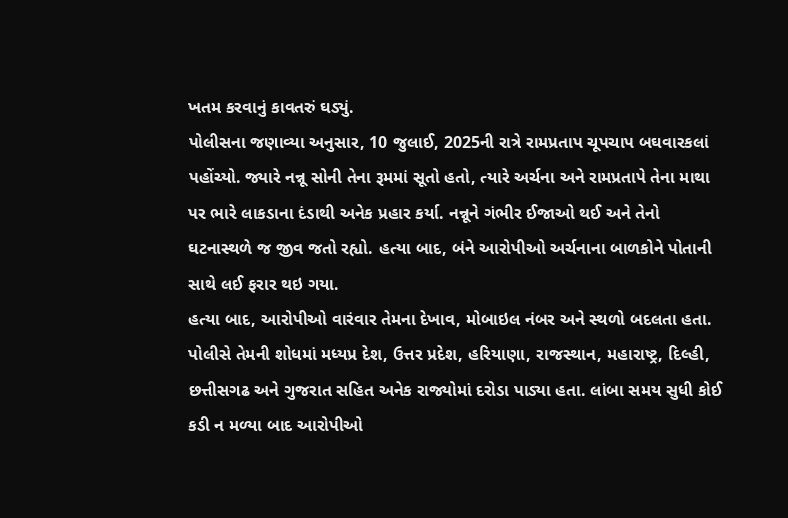ખતમ કરવાનું કાવતરું ઘડ્યું.
પોલીસના જણાવ્યા અનુસાર, 10 જુલાઈ, 2025ની રાત્રે રામપ્રતાપ ચૂપચાપ બઘવારકલાં પહોંચ્યો. જ્યારે નન્નૂ સોની તેના રૂમમાં સૂતો હતો, ત્યારે અર્ચના અને રામપ્રતાપે તેના માથા પર ભારે લાકડાના દંડાથી અનેક પ્રહાર કર્યા. નન્નૂને ગંભીર ઈજાઓ થઈ અને તેનો ઘટનાસ્થળે જ જીવ જતો રહ્યો. હત્યા બાદ, બંને આરોપીઓ અર્ચનાના બાળકોને પોતાની સાથે લઈ ફરાર થઇ ગયા.
હત્યા બાદ, આરોપીઓ વારંવાર તેમના દેખાવ, મોબાઇલ નંબર અને સ્થળો બદલતા હતા. પોલીસે તેમની શોધમાં મધ્યપ્ર દેશ, ઉત્તર પ્રદેશ, હરિયાણા, રાજસ્થાન, મહારાષ્ટ્ર, દિલ્હી, છત્તીસગઢ અને ગુજરાત સહિત અનેક રાજ્યોમાં દરોડા પાડ્યા હતા. લાંબા સમય સુધી કોઈ કડી ન મળ્યા બાદ આરોપીઓ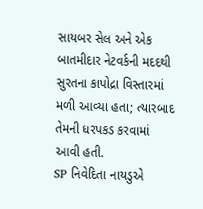સાયબર સેલ અને એક બાતમીદાર નેટવર્કની મદદથી સુરતના કાપોદ્રા વિસ્તારમાં મળી આવ્યા હતા; ત્યારબાદ તેમની ધરપકડ કરવામાં આવી હતી.
SP નિવેદિતા નાયડુએ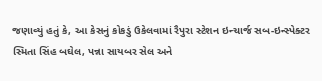જણાવ્યું હતું કે, આ કેસનું કોકડું ઉકેલવામાં રૈપુરા સ્ટેશન ઇન્ચાર્જ સબ-ઇન્સ્પેક્ટર સ્મિતા સિંહ બઘેલ, પન્ના સાયબર સેલ અને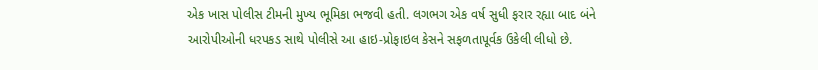એક ખાસ પોલીસ ટીમની મુખ્ય ભૂમિકા ભજવી હતી. લગભગ એક વર્ષ સુધી ફરાર રહ્યા બાદ બંને આરોપીઓની ધરપકડ સાથે પોલીસે આ હાઇ-પ્રોફાઇલ કેસને સફળતાપૂર્વક ઉકેલી લીધો છે.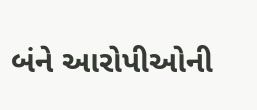બંને આરોપીઓની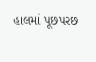હાલમાં પૂછપરછ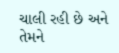ચાલી રહી છે અને તેમને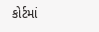કોર્ટમાં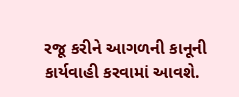રજૂ કરીને આગળની કાનૂની કાર્યવાહી કરવામાં આવશે.